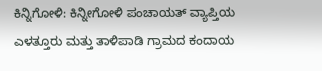ಕಿನ್ನಿಗೋಳಿ: ಕಿನ್ನೀಗೋಳಿ ಪಂಚಾಯತ್ ವ್ಯಾಪ್ತಿಯ ಎಳತ್ತೂರು ಮತ್ತು ತಾಳಿಪಾಡಿ ಗ್ರಾಮದ ಕಂದಾಯ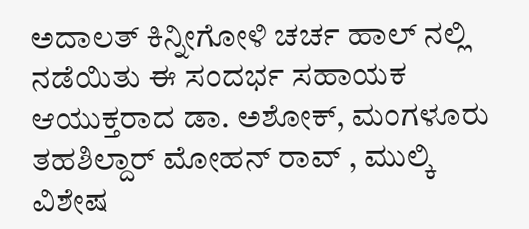ಅದಾಲತ್ ಕಿನ್ನೀಗೋಳಿ ಚರ್ಚ ಹಾಲ್ ನಲ್ಲಿ ನಡೆಯಿತು ಈ ಸಂದರ್ಭ ಸಹಾಯಕ ಆಯುಕ್ತರಾದ ಡಾ. ಅಶೋಕ್, ಮಂಗಳೂರು ತಹಶಿಲ್ದಾರ್ ಮೋಹನ್ ರಾವ್ , ಮುಲ್ಕಿ ವಿಶೇಷ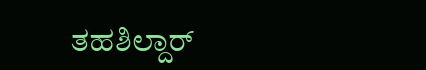ತಹಶಿಲ್ದಾರ್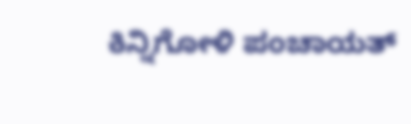ಕಿನ್ನಿಗೋಳಿ ಪಂಚಾಯತ್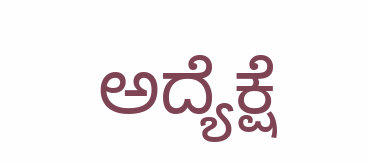ಅದ್ಯೆಕ್ಷೆ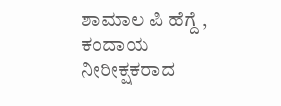ಶಾಮಾಲ ಪಿ ಹೆಗ್ದೆ , ಕಂದಾಯ ನೀರೀಕ್ಷಕರಾದ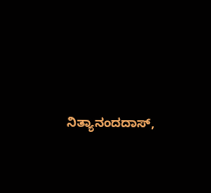ನಿತ್ಯಾನಂದದಾಸ್,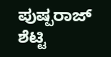ಪುಷ್ಪರಾಜ್ ಶೆಟ್ಟಿ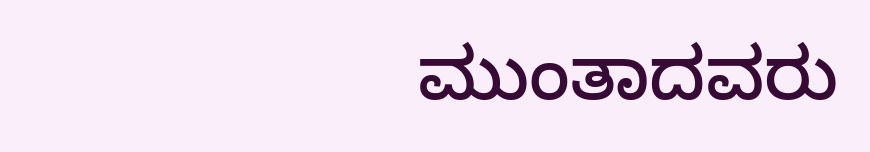ಮುಂತಾದವರು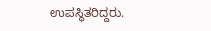ಉಪಸ್ಥಿತರಿದ್ದರು.